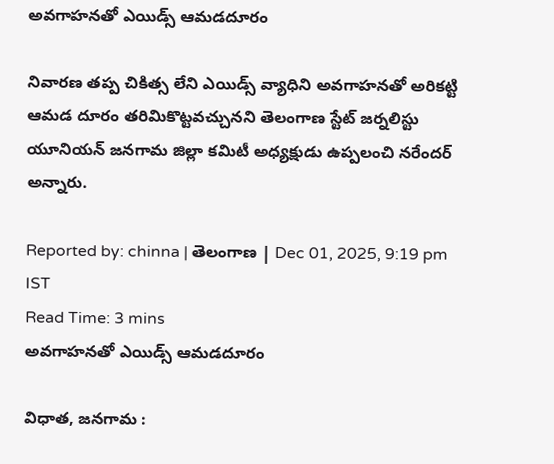అవగాహనతో ఎయిడ్స్ ఆమడదూరం

నివారణ తప్ప చికిత్స లేని ఎయిడ్స్ వ్యాధిని అవగాహనతో అరికట్టి ఆమడ దూరం తరిమికొట్టవచ్చునని తెలంగాణ స్టేట్ జర్నలిస్టు యూనియన్ జనగామ జిల్లా కమిటీ అధ్యక్షుడు ఉప్పలంచి నరేందర్ అన్నారు.

Reported by: chinna | తెలంగాణ‌ | Dec 01, 2025, 9:19 pm IST
Read Time: 3 mins
అవగాహనతో ఎయిడ్స్ ఆమడదూరం

విధాత, జనగామ :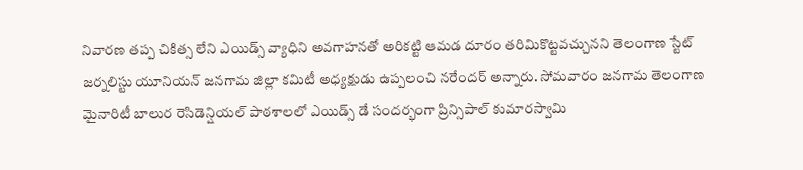నివారణ తప్ప చికిత్స లేని ఎయిడ్స్ వ్యాధిని అవగాహనతో అరికట్టి ఆమడ దూరం తరిమికొట్టవచ్చునని తెలంగాణ స్టేట్ జర్నలిస్టు యూనియన్ జనగామ జిల్లా కమిటీ అధ్యక్షుడు ఉప్పలంచి నరేందర్ అన్నారు. సోమవారం జనగామ తెలంగాణ మైనారిటీ బాలుర రెసిడెన్షియల్ పాఠశాలలో ఎయిడ్స్ డే సందర్భంగా ప్రిన్సిపాల్‌ కుమారస్వామి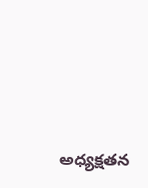అధ్యక్షతన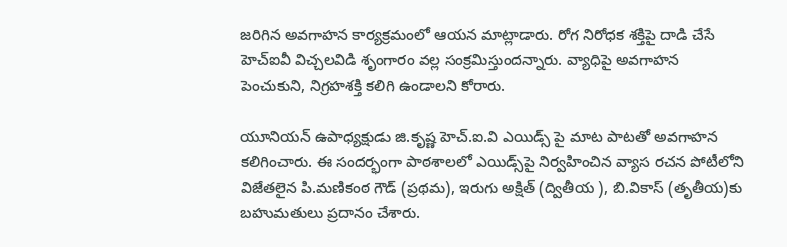జరిగిన అవగాహన కార్యక్రమంలో ఆయన మాట్లాడారు. రోగ నిరోధక శక్తిపై దాడి చేసే హెచ్‌ఐవీ విచ్చలవిడి శృంగారం వల్ల సంక్రమిస్తుందన్నారు. వ్యాధిపై అవగాహన పెంచుకుని, నిగ్రహశక్తి కలిగి ఉండాలని‌ కోరారు.

యూనియన్ ఉపాధ్యక్షుడు జి.కృష్ణ హెచ్.ఐ.వి ఎయిడ్స్‌ పై మాట పాటతో అవగాహన కలిగించారు. ఈ సందర్భంగా పాఠశాలలో ఎయిడ్స్‌పై నిర్వహించిన వ్యాస రచన పోటీలోని విజేతలైన పి.మణికంఠ గౌడ్ (ప్రథమ), ఇరుగు అక్షిత్ (ద్వితీయ ), బి.వికాస్ (తృతీయ)కు బహుమతులు ప్రదానం చేశారు.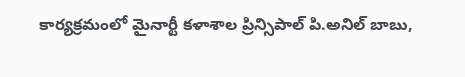కార్యక్రమంలో‌ మైనార్టీ కళాశాల ప్రిన్సిపాల్ పి.అనిల్ బాబు,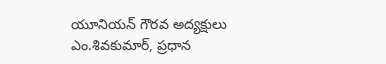యూ‌నియన్ గౌరవ అద్యక్షులు ఎం‌.శివకుమార్, ప్రధాన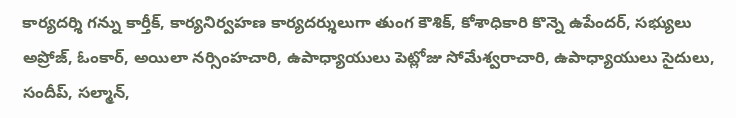కార్యదర్శి గన్ను కార్తీక్, కార్యనిర్వహణ కార్యదర్శులుగా తుంగ కౌశిక్, కోశాధికారి కొన్నె ఉపేందర్, సభ్యులు అప్రోజ్, ఓంకార్, అయిలా నర్సింహచారి, ఉపాధ్యాయులు పెట్లోజు సోమేశ్వరాచారి, ఉపాధ్యాయులు సైదులు, సందీప్, సల్మాన్,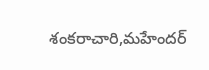శంకరాచారి,మహేందర్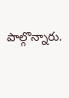పాల్గొన్నారు.